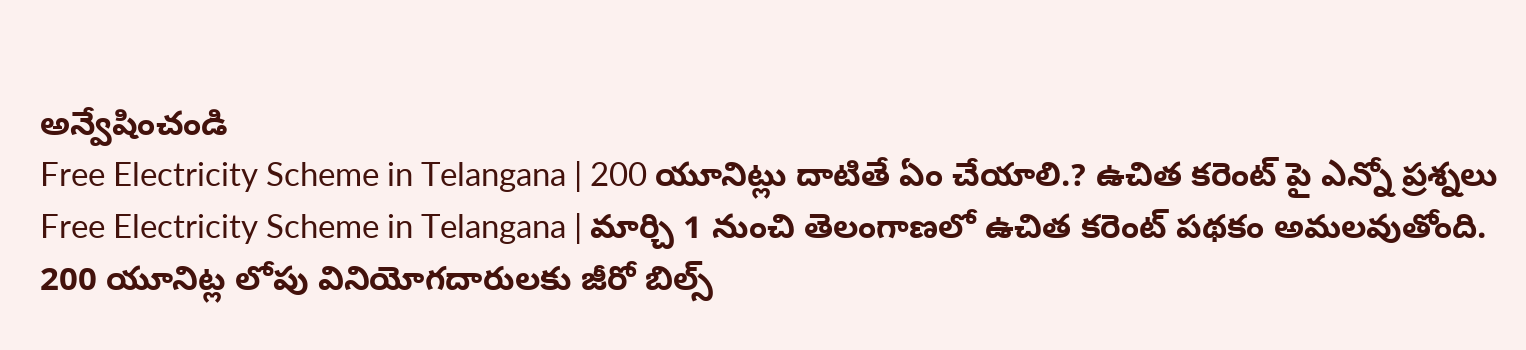అన్వేషించండి
Free Electricity Scheme in Telangana | 200 యూనిట్లు దాటితే ఏం చేయాలి.? ఉచిత కరెంట్ పై ఎన్నో ప్రశ్నలు
Free Electricity Scheme in Telangana | మార్చి 1 నుంచి తెలంగాణలో ఉచిత కరెంట్ పథకం అమలవుతోంది. 200 యూనిట్ల లోపు వినియోగదారులకు జీరో బిల్స్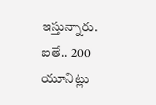ఇస్తున్నారు. ఐతే.. 200 యూనిట్లు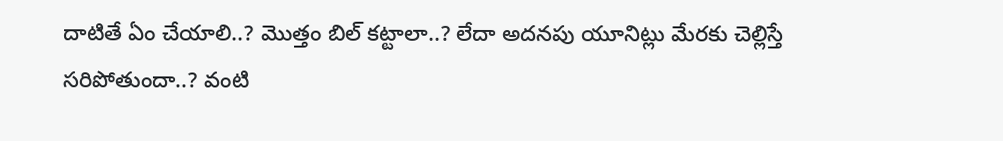దాటితే ఏం చేయాలి..? మొత్తం బిల్ కట్టాలా..? లేదా అదనపు యూనిట్లు మేరకు చెల్లిస్తే సరిపోతుందా..? వంటి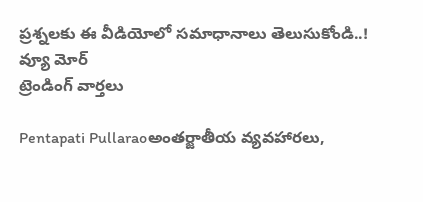ప్రశ్నలకు ఈ వీడియోలో సమాధానాలు తెలుసుకోండి..!
వ్యూ మోర్
ట్రెండింగ్ వార్తలు

Pentapati Pullaraoఅంతర్జాతీయ వ్యవహారలు,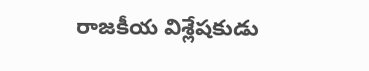రాజకీయ విశ్లేషకుడు